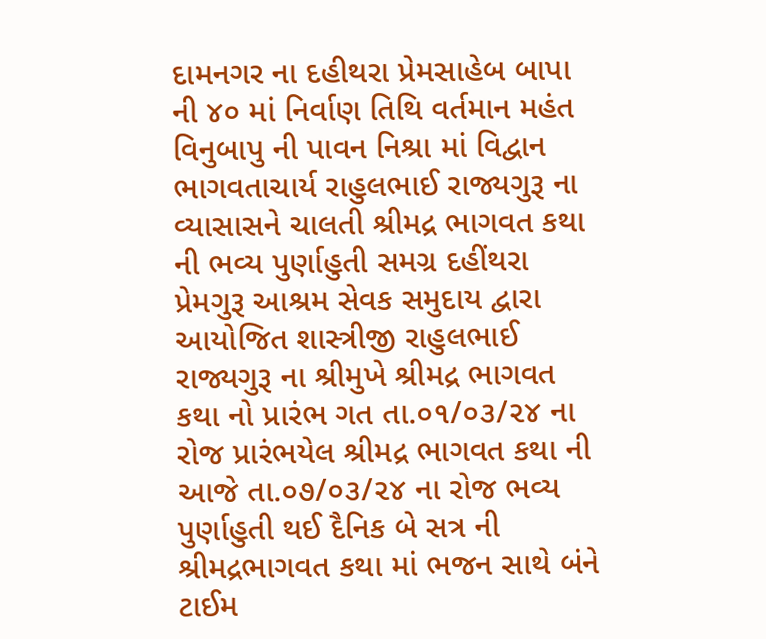દામનગર ના દહીથરા પ્રેમસાહેબ બાપા ની ૪૦ માં નિર્વાણ તિથિ વર્તમાન મહંત વિનુબાપુ ની પાવન નિશ્રા માં વિદ્વાન ભાગવતાચાર્ય રાહુલભાઈ રાજ્યગુરૂ ના વ્યાસાસને ચાલતી શ્રીમદ્ર ભાગવત કથા ની ભવ્ય પુર્ણાહુતી સમગ્ર દહીંથરા પ્રેમગુરૂ આશ્રમ સેવક સમુદાય દ્વારા આયોજિત શાસ્ત્રીજી રાહુલભાઈ રાજ્યગુરૂ ના શ્રીમુખે શ્રીમદ્ર ભાગવત કથા નો પ્રારંભ ગત તા.૦૧/૦૩/૨૪ ના રોજ પ્રારંભયેલ શ્રીમદ્ર ભાગવત કથા ની આજે તા.૦૭/૦૩/૨૪ ના રોજ ભવ્ય પુર્ણાહુતી થઈ દૈનિક બે સત્ર ની શ્રીમદ્રભાગવત કથા માં ભજન સાથે બંને ટાઈમ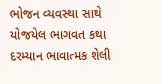ભોજન વ્યવસ્થા સાથે યોજયેલ ભાગવત કથા દરમ્યાન ભાવાત્મક શેલી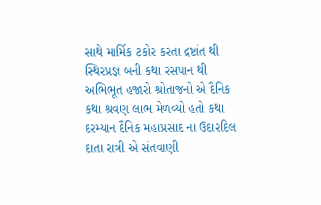સાથે માર્મિક ટકોર કરતા દ્રષ્ટાંત થી સ્થિરપ્રજ્ઞ બની કથા રસપાન થી અભિભૂત હજારો શ્રોતાજનો એ દૈનિક કથા શ્રવણ લાભ મેળવ્યો હતો કથા દરમ્યાન દૈનિક મહાપ્રસાદ ના ઉદારદિલ દાતા રાત્રી એ સંતવાણી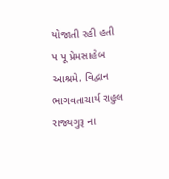યોજાતી રહી હતી
પ પૂ પ્રેમસાહેબ આશ્રમે. વિદ્વાન ભાગવતાચાર્ય રાહુલ રાજ્યગુરૂ ના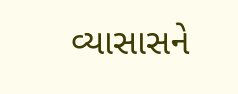વ્યાસાસને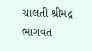ચાલતી શ્રીમદ્ર ભાગવત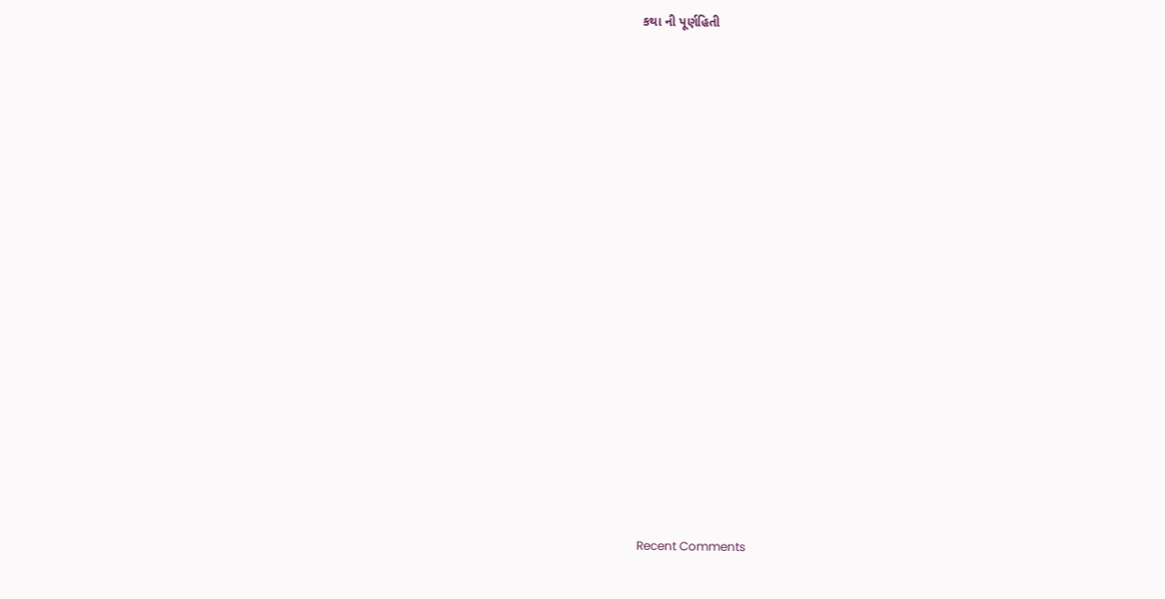કથા ની પૂર્ણહિતી


















Recent Comments